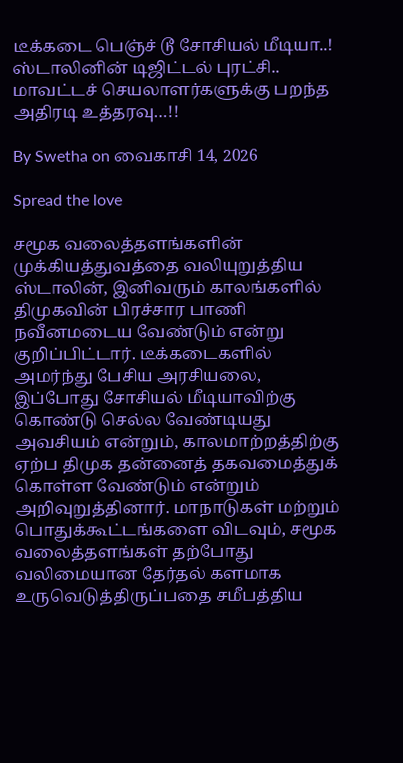டீக்கடை பெஞ்ச் டூ சோசியல் மீடியா..! ஸ்டாலினின் டிஜிட்டல் புரட்சி.. மாவட்டச் செயலாளர்களுக்கு பறந்த அதிரடி உத்தரவு…!!

By Swetha on வைகாசி 14, 2026

Spread the love

சமூக வலைத்தளங்களின் முக்கியத்துவத்தை வலியுறுத்திய ஸ்டாலின், இனிவரும் காலங்களில் திமுகவின் பிரச்சார பாணி நவீனமடைய வேண்டும் என்று குறிப்பிட்டார். டீக்கடைகளில் அமர்ந்து பேசிய அரசியலை, இப்போது சோசியல் மீடியாவிற்கு கொண்டு செல்ல வேண்டியது அவசியம் என்றும், காலமாற்றத்திற்கு ஏற்ப திமுக தன்னைத் தகவமைத்துக் கொள்ள வேண்டும் என்றும் அறிவுறுத்தினார். மாநாடுகள் மற்றும் பொதுக்கூட்டங்களை விடவும், சமூக வலைத்தளங்கள் தற்போது வலிமையான தேர்தல் களமாக உருவெடுத்திருப்பதை சமீபத்திய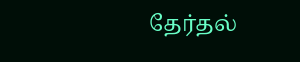தேர்தல்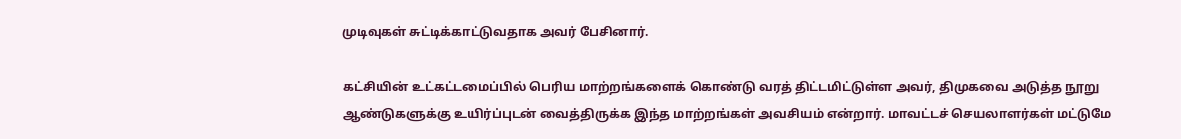முடிவுகள் சுட்டிக்காட்டுவதாக அவர் பேசினார்.

கட்சியின் உட்கட்டமைப்பில் பெரிய மாற்றங்களைக் கொண்டு வரத் திட்டமிட்டுள்ள அவர், திமுகவை அடுத்த நூறு ஆண்டுகளுக்கு உயிர்ப்புடன் வைத்திருக்க இந்த மாற்றங்கள் அவசியம் என்றார். மாவட்டச் செயலாளர்கள் மட்டுமே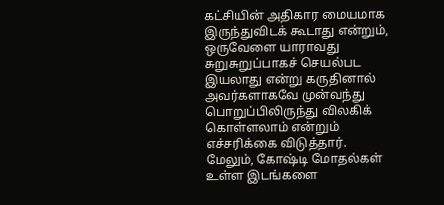கட்சியின் அதிகார மையமாக இருந்துவிடக் கூடாது என்றும், ஒருவேளை யாராவது சுறுசுறுப்பாகச் செயல்பட இயலாது என்று கருதினால் அவர்களாகவே முன்வந்து பொறுப்பிலிருந்து விலகிக் கொள்ளலாம் என்றும் எச்சரிக்கை விடுத்தார். மேலும், கோஷ்டி மோதல்கள் உள்ள இடங்களை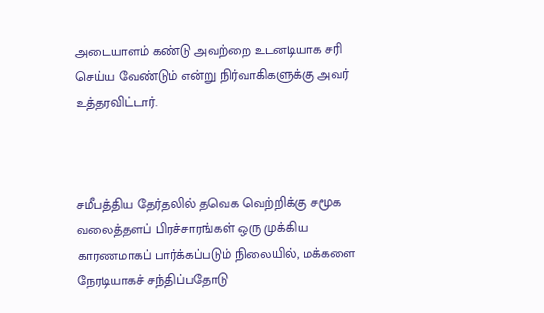அடையாளம் கண்டு அவற்றை உடனடியாக சரி செய்ய வேண்டும் என்று நிர்வாகிகளுக்கு அவர் உத்தரவிட்டார்.



சமீபத்திய தேர்தலில் தவெக வெற்றிக்கு சமூக வலைத்தளப் பிரச்சாரங்கள் ஒரு முக்கிய காரணமாகப் பார்க்கப்படும் நிலையில், மக்களை நேரடியாகச் சந்திப்பதோடு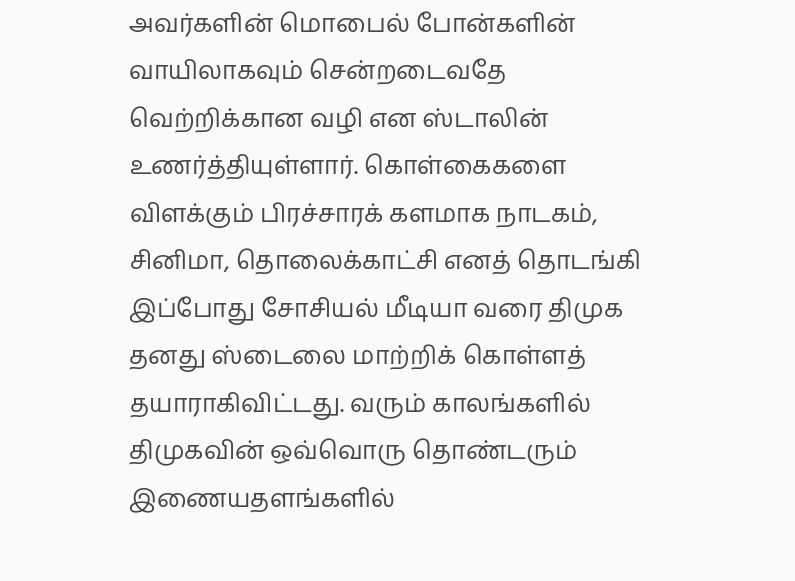அவர்களின் மொபைல் போன்களின் வாயிலாகவும் சென்றடைவதே வெற்றிக்கான வழி என ஸ்டாலின் உணர்த்தியுள்ளார். கொள்கைகளை விளக்கும் பிரச்சாரக் களமாக நாடகம், சினிமா, தொலைக்காட்சி எனத் தொடங்கி இப்போது சோசியல் மீடியா வரை திமுக தனது ஸ்டைலை மாற்றிக் கொள்ளத் தயாராகிவிட்டது. வரும் காலங்களில் திமுகவின் ஒவ்வொரு தொண்டரும் இணையதளங்களில்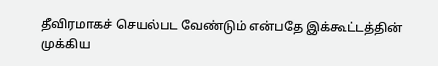தீவிரமாகச் செயல்பட வேண்டும் என்பதே இக்கூட்டத்தின் முக்கிய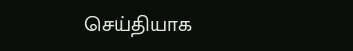செய்தியாக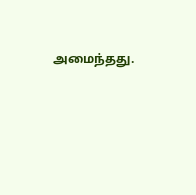அமைந்தது.